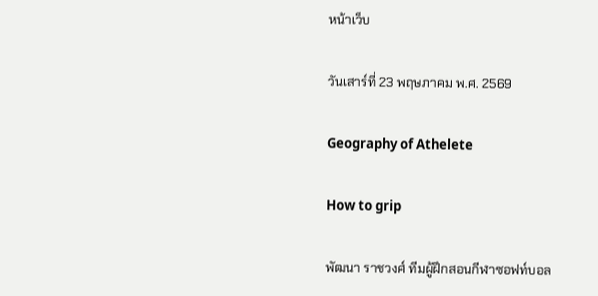หน้าเว็บ

วันเสาร์ที่ 23 พฤษภาคม พ.ศ. 2569

Geography of Athelete

How to grip

พัฒนา ราชวงศ์ ทีมผู้ฝึกสอนกีฬาซอฟท์บอล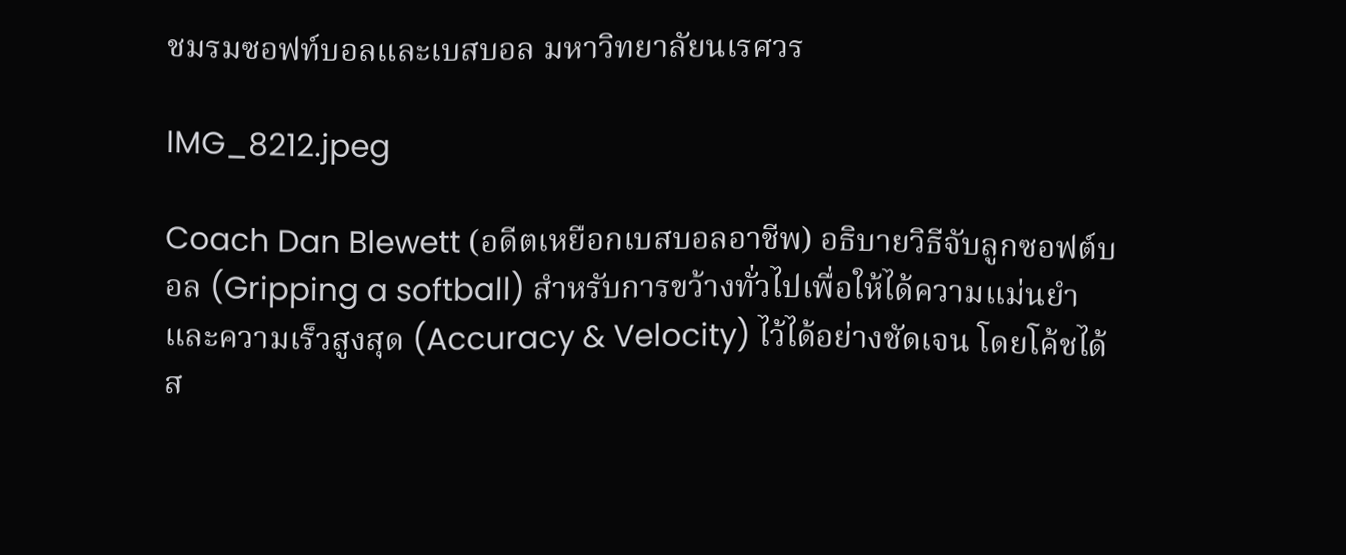ชมรมซอฟท์บอลและเบสบอล มหาวิทยาลัยนเรศวร

IMG_8212.jpeg

Coach Dan Blewett (อดีตเหยือกเบสบอลอาชีพ) อธิบายวิธีจับลูกซอฟต์บอล (Gripping a softball) สำหรับการขว้างทั่วไปเพื่อให้ได้ความแม่นยำและความเร็วสูงสุด (Accuracy & Velocity) ไว้ได้อย่างชัดเจน โดยโค้ชได้ส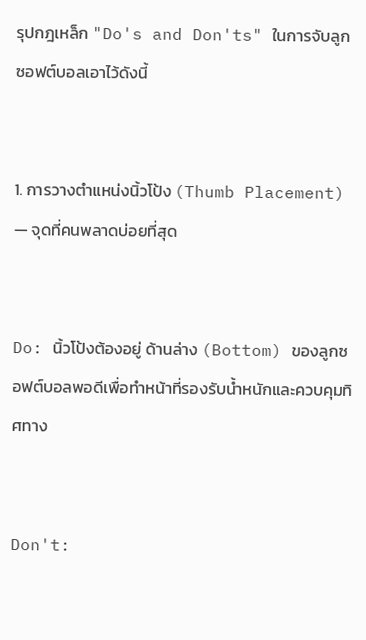รุปกฎเหล็ก "Do's and Don'ts" ในการจับลูกซอฟต์บอลเอาไว้ดังนี้


1. การวางตำแหน่งนิ้วโป้ง (Thumb Placement) — จุดที่คนพลาดบ่อยที่สุด


Do: นิ้วโป้งต้องอยู่ ด้านล่าง (Bottom) ของลูกซอฟต์บอลพอดีเพื่อทำหน้าที่รองรับน้ำหนักและควบคุมทิศทาง


Don't: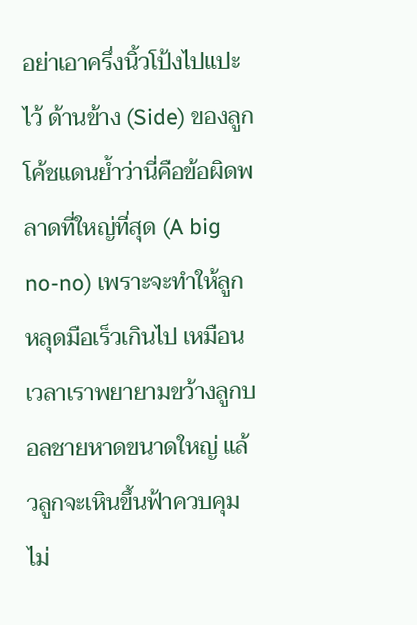อย่าเอาครึ่งนิ้วโป้งไปแปะไว้ ด้านข้าง (Side) ของลูก โค้ชแดนย้ำว่านี่คือข้อผิดพลาดที่ใหญ่ที่สุด (A big no-no) เพราะจะทำให้ลูกหลุดมือเร็วเกินไป เหมือนเวลาเราพยายามขว้างลูกบอลชายหาดขนาดใหญ่ แล้วลูกจะเหินขึ้นฟ้าควบคุมไม่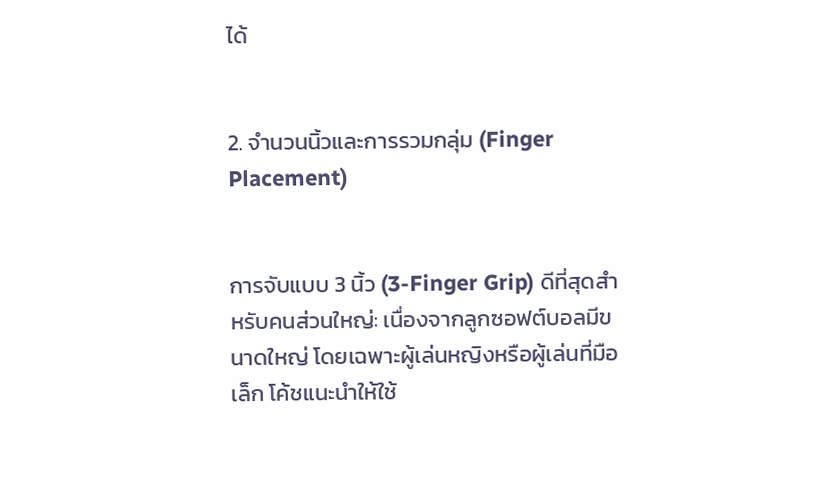ได้


2. จำนวนนิ้วและการรวมกลุ่ม (Finger Placement)


การจับแบบ 3 นิ้ว (3-Finger Grip) ดีที่สุดสำหรับคนส่วนใหญ่: เนื่องจากลูกซอฟต์บอลมีขนาดใหญ่ โดยเฉพาะผู้เล่นหญิงหรือผู้เล่นที่มือเล็ก โค้ชแนะนำให้ใช้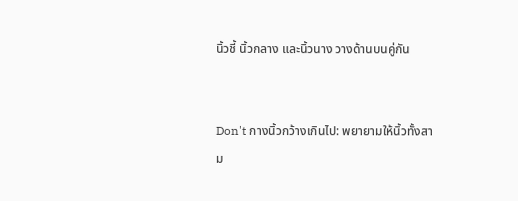นิ้วชี้ นิ้วกลาง และนิ้วนาง วางด้านบนคู่กัน


Don't กางนิ้วกว้างเกินไป: พยายามให้นิ้วทั้งสาม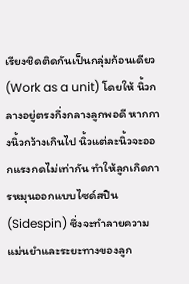เรียงชิดติดกันเป็นกลุ่มก้อนเดียว (Work as a unit) โดยให้ นิ้วกลางอยู่ตรงกึ่งกลางลูกพอดี หากกางนิ้วกว้างเกินไป นิ้วแต่ละนิ้วจะออกแรงกดไม่เท่ากัน ทำให้ลูกเกิดการหมุนออกแบบไซด์สปิน (Sidespin) ซึ่งจะทำลายความแม่นยำและระยะทางของลูก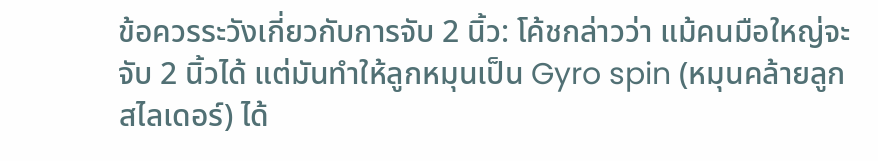ข้อควรระวังเกี่ยวกับการจับ 2 นิ้ว: โค้ชกล่าวว่า แม้คนมือใหญ่จะจับ 2 นิ้วได้ แต่มันทำให้ลูกหมุนเป็น Gyro spin (หมุนคล้ายลูกสไลเดอร์) ได้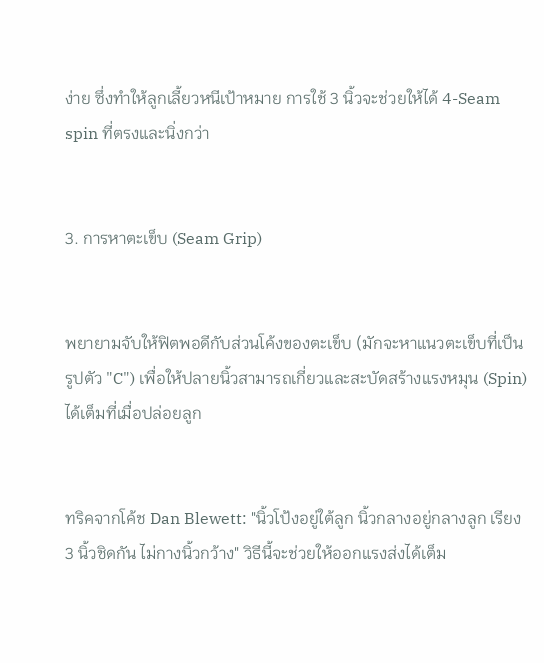ง่าย ซึ่งทำให้ลูกเลี้ยวหนีเป้าหมาย การใช้ 3 นิ้วจะช่วยให้ได้ 4-Seam spin ที่ตรงและนิ่งกว่า


3. การหาตะเข็บ (Seam Grip)


พยายามจับให้ฟิตพอดีกับส่วนโค้งของตะเข็บ (มักจะหาแนวตะเข็บที่เป็นรูปตัว "C") เพื่อให้ปลายนิ้วสามารถเกี่ยวและสะบัดสร้างแรงหมุน (Spin) ได้เต็มที่เมื่อปล่อยลูก


ทริคจากโค้ช Dan Blewett: "นิ้วโป้งอยู่ใต้ลูก นิ้วกลางอยู่กลางลูก เรียง 3 นิ้วชิดกัน ไม่กางนิ้วกว้าง" วิธีนี้จะช่วยให้ออกแรงส่งได้เต็ม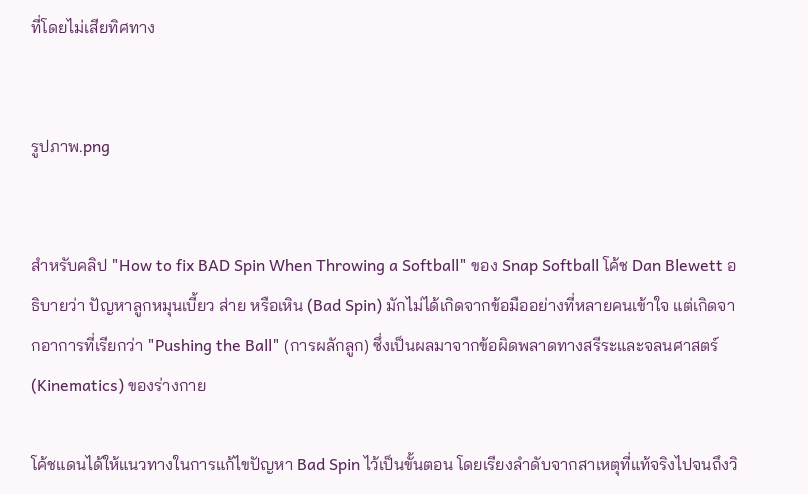ที่โดยไม่เสียทิศทาง


รูปภาพ.png


สำหรับคลิป "How to fix BAD Spin When Throwing a Softball" ของ Snap Softball โค้ช Dan Blewett อธิบายว่า ปัญหาลูกหมุนเบี้ยว ส่าย หรือเหิน (Bad Spin) มักไม่ได้เกิดจากข้อมืออย่างที่หลายคนเข้าใจ แต่เกิดจากอาการที่เรียกว่า "Pushing the Ball" (การผลักลูก) ซึ่งเป็นผลมาจากข้อผิดพลาดทางสรีระและจลนศาสตร์ (Kinematics) ของร่างกาย

โค้ชแดนได้ให้แนวทางในการแก้ไขปัญหา Bad Spin ไว้เป็นขั้นตอน โดยเรียงลำดับจากสาเหตุที่แท้จริงไปจนถึงวิ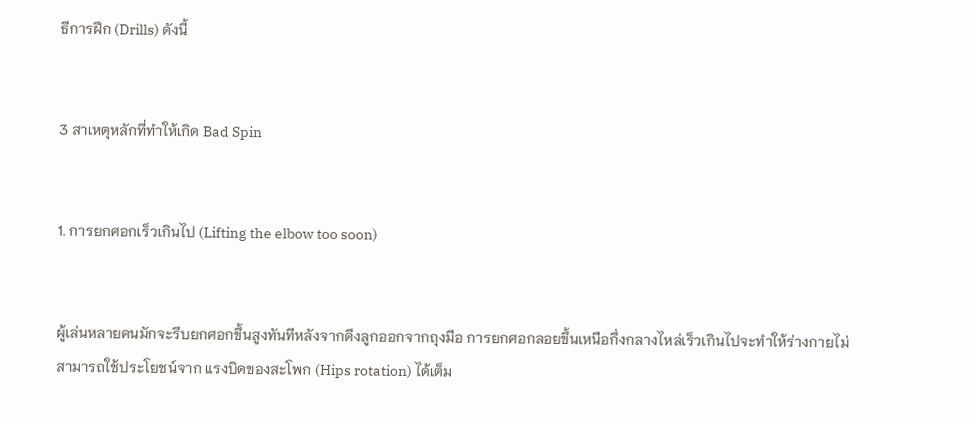ธีการฝึก (Drills) ดังนี้


3 สาเหตุหลักที่ทำให้เกิด Bad Spin


1. การยกศอกเร็วเกินไป (Lifting the elbow too soon)


ผู้เล่นหลายคนมักจะรีบยกศอกขึ้นสูงทันทีหลังจากดึงลูกออกจากถุงมือ การยกศอกลอยขึ้นเหนือกึ่งกลางไหล่เร็วเกินไปจะทำให้ร่างกายไม่สามารถใช้ประโยชน์จาก แรงบิดของสะโพก (Hips rotation) ได้เต็ม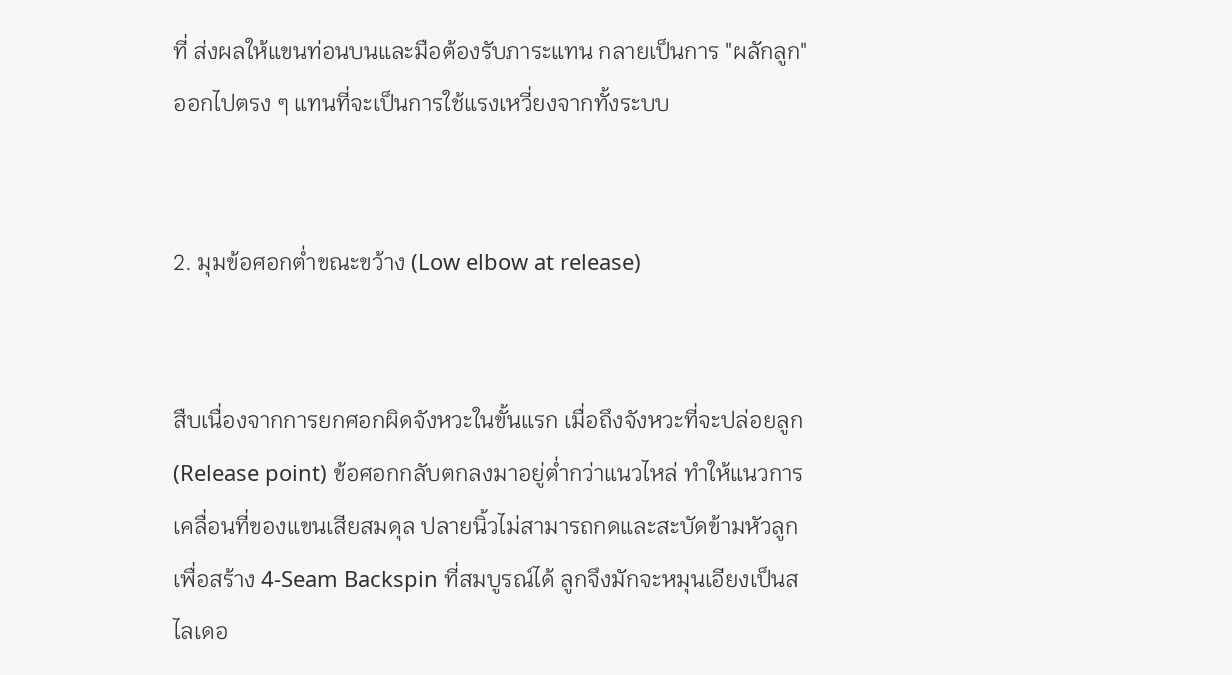ที่ ส่งผลให้แขนท่อนบนและมือต้องรับภาระแทน กลายเป็นการ "ผลักลูก" ออกไปตรง ๆ แทนที่จะเป็นการใช้แรงเหวี่ยงจากทั้งระบบ


2. มุมข้อศอกต่ำขณะขว้าง (Low elbow at release)


สืบเนื่องจากการยกศอกผิดจังหวะในขั้นแรก เมื่อถึงจังหวะที่จะปล่อยลูก (Release point) ข้อศอกกลับตกลงมาอยู่ต่ำกว่าแนวไหล่ ทำให้แนวการเคลื่อนที่ของแขนเสียสมดุล ปลายนิ้วไม่สามารถกดและสะบัดข้ามหัวลูกเพื่อสร้าง 4-Seam Backspin ที่สมบูรณ์ได้ ลูกจึงมักจะหมุนเอียงเป็นสไลเดอ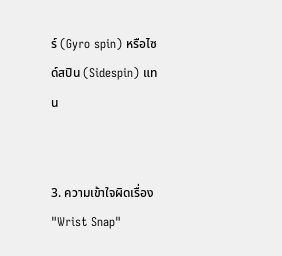ร์ (Gyro spin) หรือไซด์สปิน (Sidespin) แทน


3. ความเข้าใจผิดเรื่อง "Wrist Snap"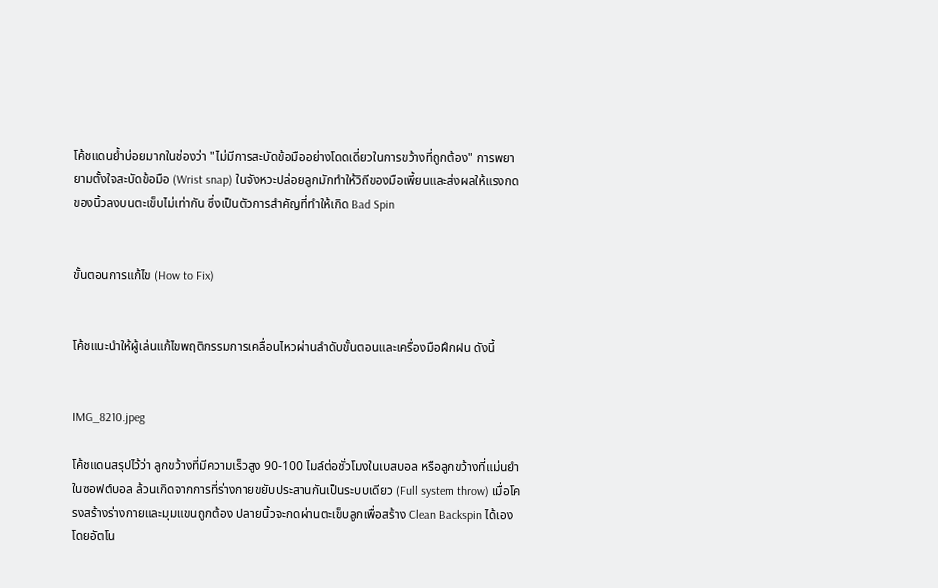โค้ชแดนย้ำบ่อยมากในช่องว่า "ไม่มีการสะบัดข้อมืออย่างโดดเดี่ยวในการขว้างที่ถูกต้อง" การพยายามตั้งใจสะบัดข้อมือ (Wrist snap) ในจังหวะปล่อยลูกมักทำให้วิถีของมือเพี้ยนและส่งผลให้แรงกดของนิ้วลงบนตะเข็บไม่เท่ากัน ซึ่งเป็นตัวการสำคัญที่ทำให้เกิด Bad Spin


ขั้นตอนการแก้ไข (How to Fix)


โค้ชแนะนำให้ผู้เล่นแก้ไขพฤติกรรมการเคลื่อนไหวผ่านลำดับขั้นตอนและเครื่องมือฝึกฝน ดังนี้


IMG_8210.jpeg

โค้ชแดนสรุปไว้ว่า ลูกขว้างที่มีความเร็วสูง 90-100 ไมล์ต่อชั่วโมงในเบสบอล หรือลูกขว้างที่แม่นยำในซอฟต์บอล ล้วนเกิดจากการที่ร่างกายขยับประสานกันเป็นระบบเดียว (Full system throw) เมื่อโครงสร้างร่างกายและมุมแขนถูกต้อง ปลายนิ้วจะกดผ่านตะเข็บลูกเพื่อสร้าง Clean Backspin ได้เองโดยอัตโน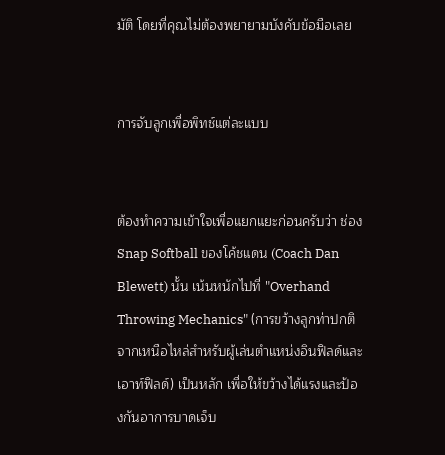มัติ โดยที่คุณไม่ต้องพยายามบังคับข้อมือเลย


การจับลูกเพื่อพิทช์แต่ละแบบ


ต้องทำความเข้าใจเพื่อแยกแยะก่อนครับว่า ช่อง Snap Softball ของโค้ชแดน (Coach Dan Blewett) นั้น เน้นหนักไปที่ "Overhand Throwing Mechanics" (การขว้างลูกท่าปกติจากเหนือไหล่สำหรับผู้เล่นตำแหน่งอินฟิลด์และเอาท์ฟิลด์) เป็นหลัก เพื่อให้ขว้างได้แรงและป้องกันอาการบาดเจ็บ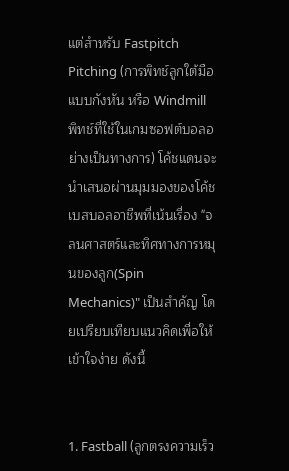แต่สำหรับ Fastpitch Pitching (การพิทช์ลูกใต้มือแบบกังหัน หรือ Windmill พิทช์ที่ใช้ในเกมซอฟต์บอลอย่างเป็นทางการ) โค้ชแดนจะนำเสนอผ่านมุมมองของโค้ชเบสบอลอาชีพที่เน้นเรื่อง "จลนศาสตร์และทิศทางการหมุนของลูก(Spin Mechanics)" เป็นสำคัญ โดยเปรียบเทียบแนวคิดเพื่อให้เข้าใจง่าย ดังนี้


1. Fastball (ลูกตรงความเร็ว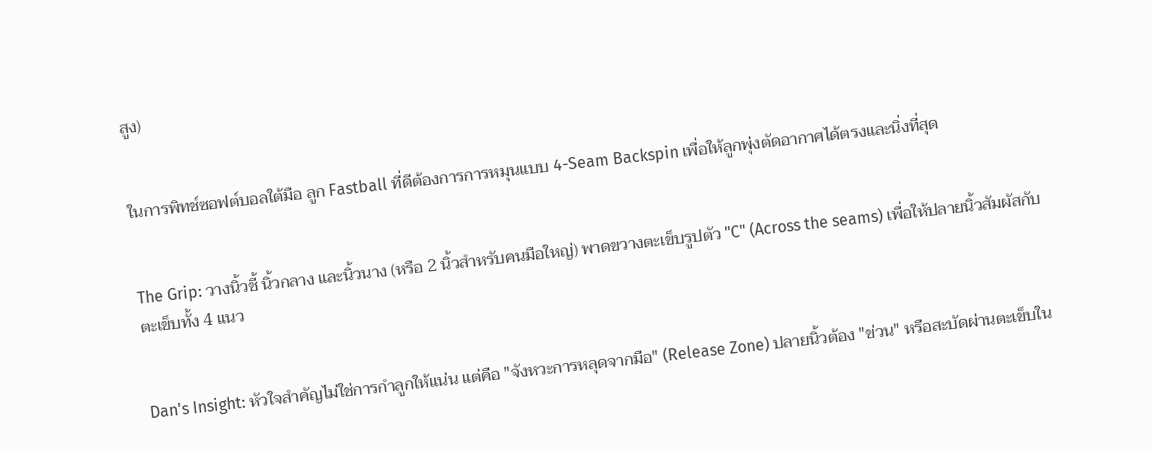สูง)


ในการพิทช์ซอฟต์บอลใต้มือ ลูก Fastball ที่ดีต้องการการหมุนแบบ 4-Seam Backspin เพื่อให้ลูกพุ่งตัดอากาศได้ตรงและนิ่งที่สุด


The Grip: วางนิ้วชี้ นิ้วกลาง และนิ้วนาง (หรือ 2 นิ้วสำหรับคนมือใหญ่) พาดขวางตะเข็บรูปตัว "C" (Across the seams) เพื่อให้ปลายนิ้วสัมผัสกับตะเข็บทั้ง 4 แนว


Dan's Insight: หัวใจสำคัญไม่ใช่การกำลูกให้แน่น แต่คือ "จังหวะการหลุดจากมือ" (Release Zone) ปลายนิ้วต้อง "ข่วน" หรือสะบัดผ่านตะเข็บใน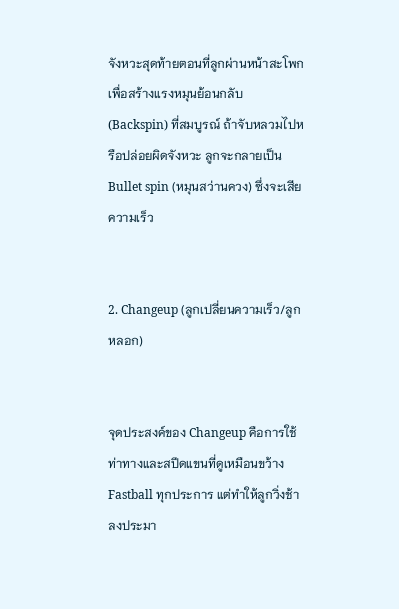จังหวะสุดท้ายตอนที่ลูกผ่านหน้าสะโพก เพื่อสร้างแรงหมุนย้อนกลับ (Backspin) ที่สมบูรณ์ ถ้าจับหลวมไปหรือปล่อยผิดจังหวะ ลูกจะกลายเป็น Bullet spin (หมุนสว่านควง) ซึ่งจะเสียความเร็ว


2. Changeup (ลูกเปลี่ยนความเร็ว/ลูกหลอก)


จุดประสงค์ของ Changeup คือการใช้ท่าทางและสปีดแขนที่ดูเหมือนขว้าง Fastball ทุกประการ แต่ทำให้ลูกวิ่งช้าลงประมา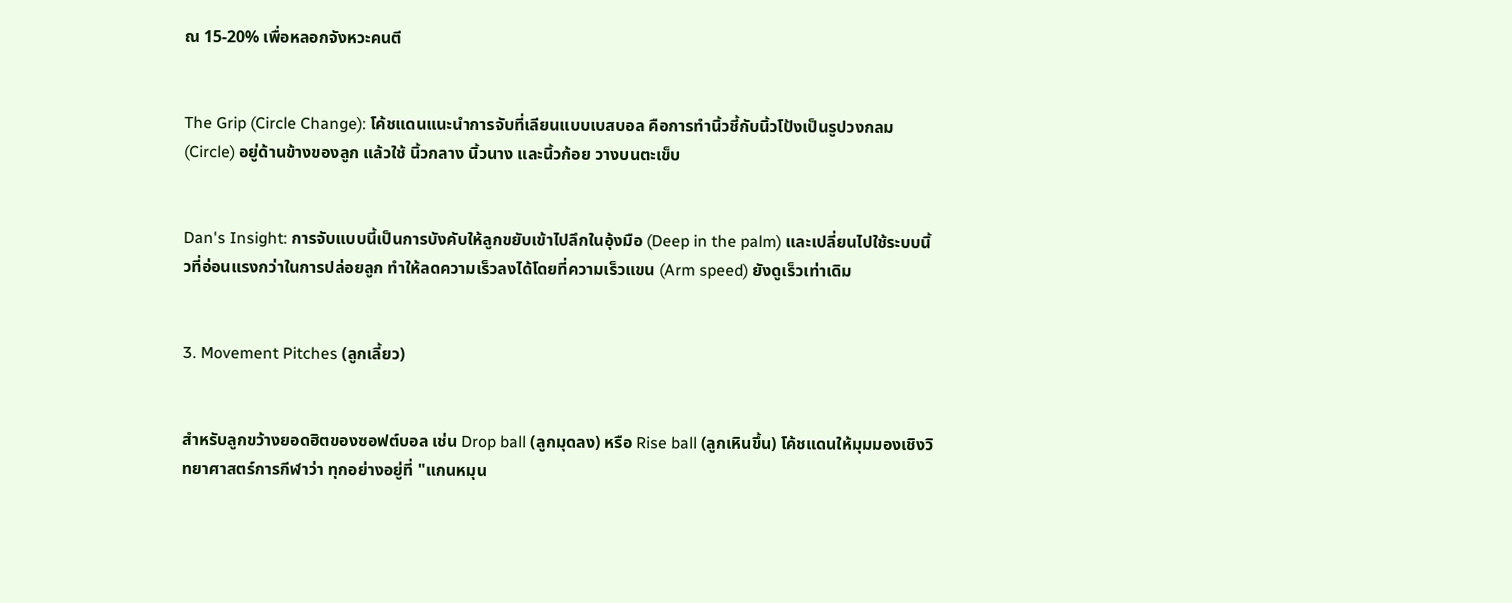ณ 15-20% เพื่อหลอกจังหวะคนตี


The Grip (Circle Change): โค้ชแดนแนะนำการจับที่เลียนแบบเบสบอล คือการทำนิ้วชี้กับนิ้วโป้งเป็นรูปวงกลม (Circle) อยู่ด้านข้างของลูก แล้วใช้ นิ้วกลาง นิ้วนาง และนิ้วก้อย วางบนตะเข็บ


Dan's Insight: การจับแบบนี้เป็นการบังคับให้ลูกขยับเข้าไปลึกในอุ้งมือ (Deep in the palm) และเปลี่ยนไปใช้ระบบนิ้วที่อ่อนแรงกว่าในการปล่อยลูก ทำให้ลดความเร็วลงได้โดยที่ความเร็วแขน (Arm speed) ยังดูเร็วเท่าเดิม


3. Movement Pitches (ลูกเลี้ยว)


สำหรับลูกขว้างยอดฮิตของซอฟต์บอล เช่น Drop ball (ลูกมุดลง) หรือ Rise ball (ลูกเหินขึ้น) โค้ชแดนให้มุมมองเชิงวิทยาศาสตร์การกีฬาว่า ทุกอย่างอยู่ที่ "แกนหมุน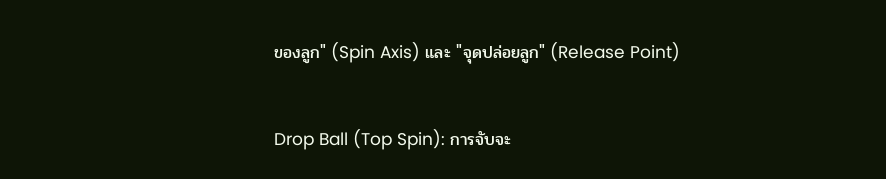ของลูก" (Spin Axis) และ "จุดปล่อยลูก" (Release Point)


Drop Ball (Top Spin): การจับจะ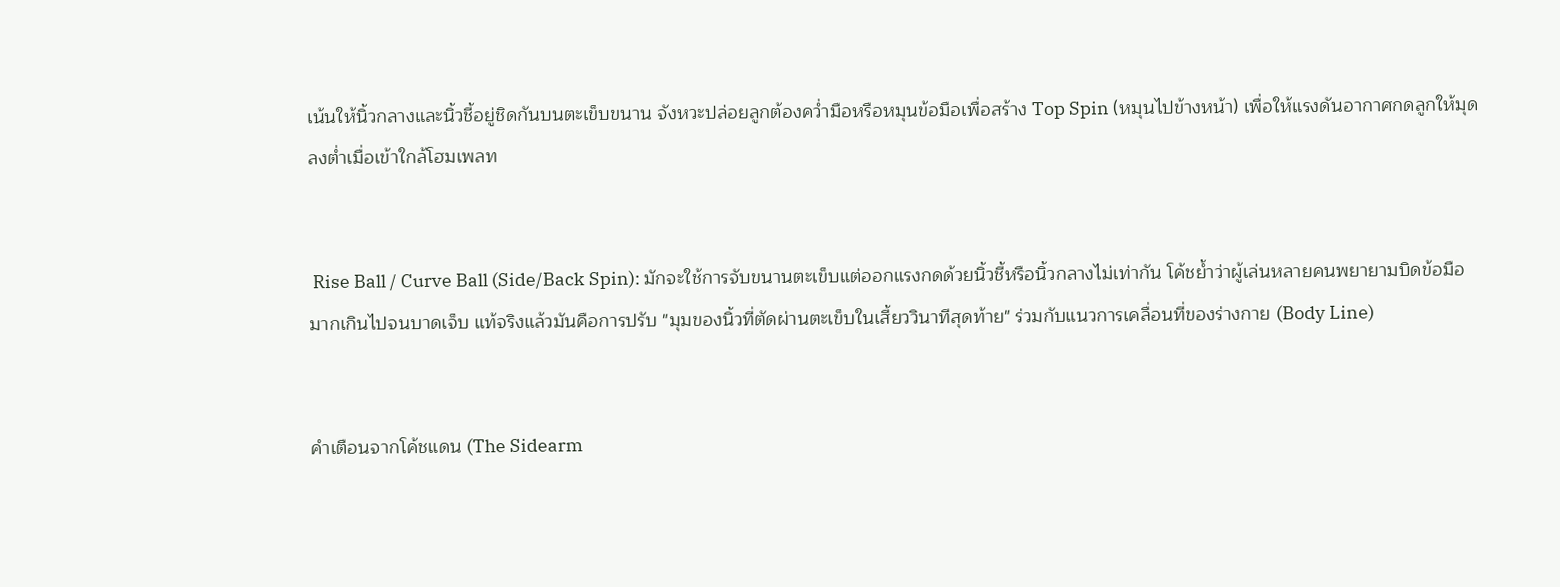เน้นให้นิ้วกลางและนิ้วชี้อยู่ชิดกันบนตะเข็บขนาน จังหวะปล่อยลูกต้องคว่ำมือหรือหมุนข้อมือเพื่อสร้าง Top Spin (หมุนไปข้างหน้า) เพื่อให้แรงดันอากาศกดลูกให้มุดลงต่ำเมื่อเข้าใกล้โฮมเพลท


 Rise Ball / Curve Ball (Side/Back Spin): มักจะใช้การจับขนานตะเข็บแต่ออกแรงกดด้วยนิ้วชี้หรือนิ้วกลางไม่เท่ากัน โค้ชย้ำว่าผู้เล่นหลายคนพยายามบิดข้อมือมากเกินไปจนบาดเจ็บ แท้จริงแล้วมันคือการปรับ "มุมของนิ้วที่ตัดผ่านตะเข็บในเสี้ยววินาทีสุดท้าย" ร่วมกับแนวการเคลื่อนที่ของร่างกาย (Body Line)


คำเตือนจากโค้ชแดน (The Sidearm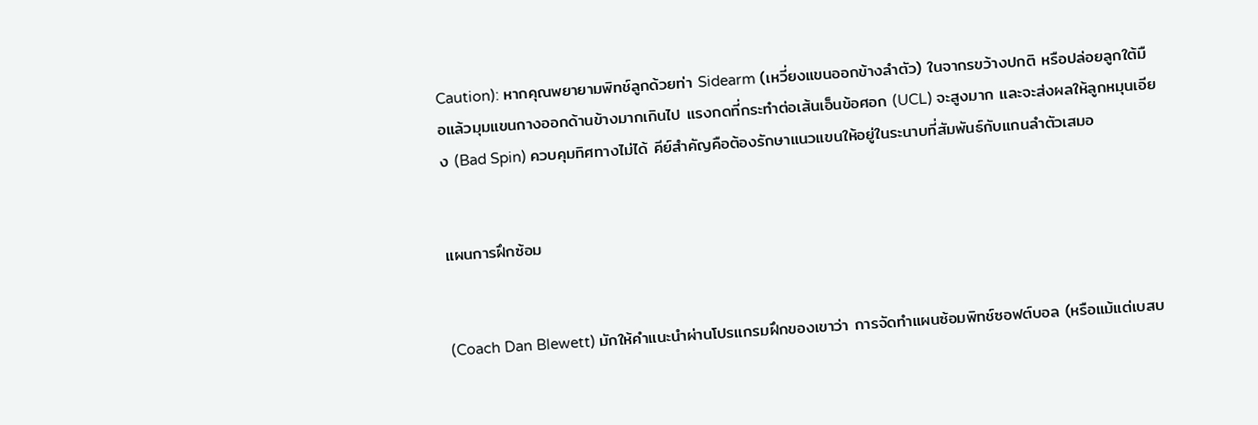Caution): หากคุณพยายามพิทช์ลูกด้วยท่า Sidearm (เหวี่ยงแขนออกข้างลำตัว) ในจากรขว้างปกติ หรือปล่อยลูกใต้มือแล้วมุมแขนกางออกด้านข้างมากเกินไป แรงกดที่กระทำต่อเส้นเอ็นข้อศอก (UCL) จะสูงมาก และจะส่งผลให้ลูกหมุนเอียง (Bad Spin) ควบคุมทิศทางไม่ได้ คีย์สำคัญคือต้องรักษาแนวแขนให้อยู่ในระนาบที่สัมพันธ์กับแกนลำตัวเสมอ


แผนการฝึกซ้อม


(Coach Dan Blewett) มักให้คำแนะนำผ่านโปรแกรมฝึกของเขาว่า การจัดทำแผนซ้อมพิทช์ซอฟต์บอล (หรือแม้แต่เบสบ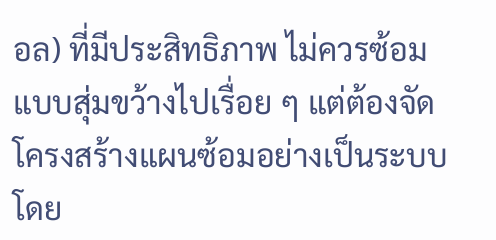อล) ที่มีประสิทธิภาพ ไม่ควรซ้อมแบบสุ่มขว้างไปเรื่อย ๆ แต่ต้องจัดโครงสร้างแผนซ้อมอย่างเป็นระบบ โดย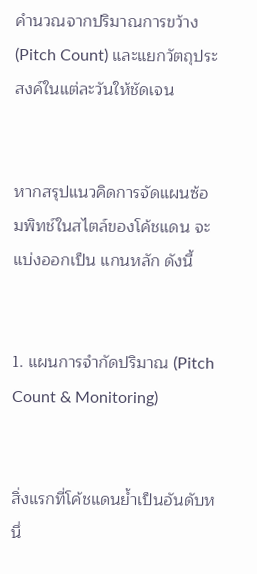คำนวณจากปริมาณการขว้าง (Pitch Count) และแยกวัตถุประสงค์ในแต่ละวันให้ชัดเจน


หากสรุปแนวคิดการจัดแผนซ้อมพิทช์ในสไตล์ของโค้ชแดน จะแบ่งออกเป็น แกนหลัก ดังนี้


1. แผนการจำกัดปริมาณ (Pitch Count & Monitoring)


สิ่งแรกที่โค้ชแดนย้ำเป็นอันดับหนึ่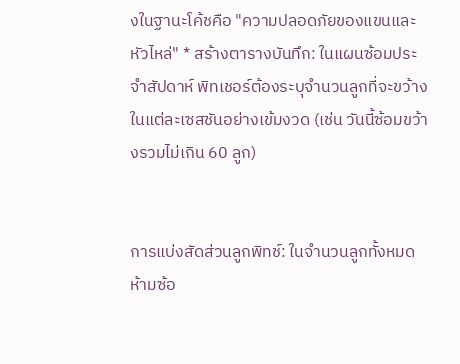งในฐานะโค้ชคือ "ความปลอดภัยของแขนและหัวไหล่" * สร้างตารางบันทึก: ในแผนซ้อมประจำสัปดาห์ พิทเชอร์ต้องระบุจำนวนลูกที่จะขว้างในแต่ละเซสชันอย่างเข้มงวด (เช่น วันนี้ซ้อมขว้างรวมไม่เกิน 60 ลูก)


การแบ่งสัดส่วนลูกพิทช์: ในจำนวนลูกทั้งหมด ห้ามซ้อ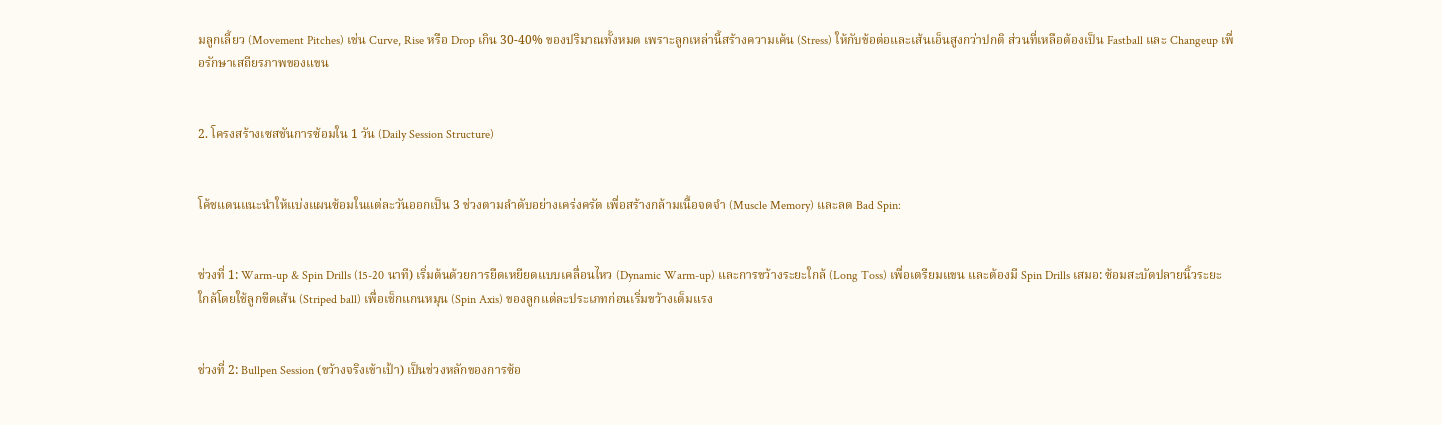มลูกเลี้ยว (Movement Pitches) เช่น Curve, Rise หรือ Drop เกิน 30-40% ของปริมาณทั้งหมด เพราะลูกเหล่านี้สร้างความเค้น (Stress) ให้กับข้อต่อและเส้นเอ็นสูงกว่าปกติ ส่วนที่เหลือต้องเป็น Fastball และ Changeup เพื่อรักษาเสถียรภาพของแขน


2. โครงสร้างเซสชันการซ้อมใน 1 วัน (Daily Session Structure)


โค้ชแดนแนะนำให้แบ่งแผนซ้อมในแต่ละวันออกเป็น 3 ช่วงตามลำดับอย่างเคร่งครัด เพื่อสร้างกล้ามเนื้อจดจำ (Muscle Memory) และลด Bad Spin:


ช่วงที่ 1: Warm-up & Spin Drills (15-20 นาที) เริ่มต้นด้วยการยืดเหยียดแบบเคลื่อนไหว (Dynamic Warm-up) และการขว้างระยะใกล้ (Long Toss) เพื่อเตรียมแขน และต้องมี Spin Drills เสมอ: ซ้อมสะบัดปลายนิ้วระยะใกล้โดยใช้ลูกขีดเส้น (Striped ball) เพื่อเช็กแกนหมุน (Spin Axis) ของลูกแต่ละประเภทก่อนเริ่มขว้างเต็มแรง


ช่วงที่ 2: Bullpen Session (ขว้างจริงเข้าเป้า) เป็นช่วงหลักของการซ้อ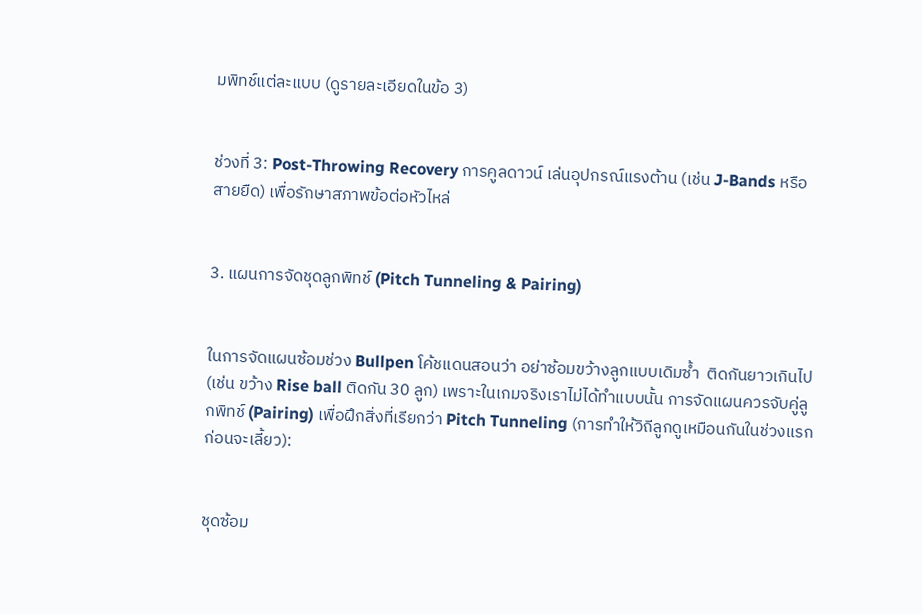มพิทช์แต่ละแบบ (ดูรายละเอียดในข้อ 3)


ช่วงที่ 3: Post-Throwing Recovery การคูลดาวน์ เล่นอุปกรณ์แรงต้าน (เช่น J-Bands หรือสายยืด) เพื่อรักษาสภาพข้อต่อหัวไหล่


3. แผนการจัดชุดลูกพิทช์ (Pitch Tunneling & Pairing)


ในการจัดแผนซ้อมช่วง Bullpen โค้ชแดนสอนว่า อย่าซ้อมขว้างลูกแบบเดิมซ้ำ  ติดกันยาวเกินไป (เช่น ขว้าง Rise ball ติดกัน 30 ลูก) เพราะในเกมจริงเราไม่ได้ทำแบบนั้น การจัดแผนควรจับคู่ลูกพิทช์ (Pairing) เพื่อฝึกสิ่งที่เรียกว่า Pitch Tunneling (การทำให้วิถีลูกดูเหมือนกันในช่วงแรกก่อนจะเลี้ยว):


ชุดซ้อม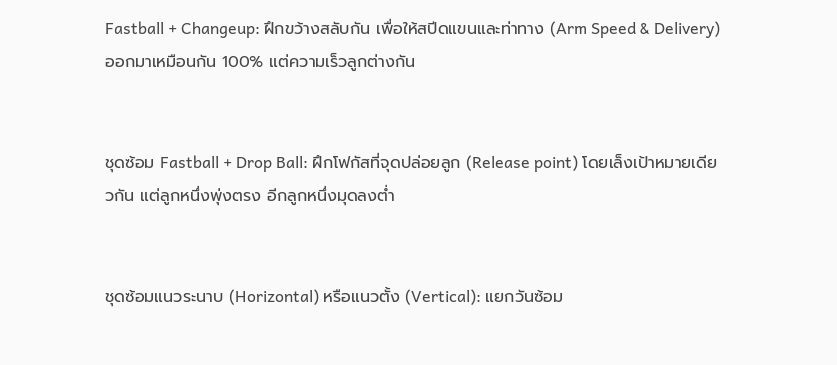Fastball + Changeup: ฝึกขว้างสลับกัน เพื่อให้สปีดแขนและท่าทาง (Arm Speed & Delivery) ออกมาเหมือนกัน 100% แต่ความเร็วลูกต่างกัน


ชุดซ้อม Fastball + Drop Ball: ฝึกโฟกัสที่จุดปล่อยลูก (Release point) โดยเล็งเป้าหมายเดียวกัน แต่ลูกหนึ่งพุ่งตรง อีกลูกหนึ่งมุดลงต่ำ


ชุดซ้อมแนวระนาบ (Horizontal) หรือแนวตั้ง (Vertical): แยกวันซ้อม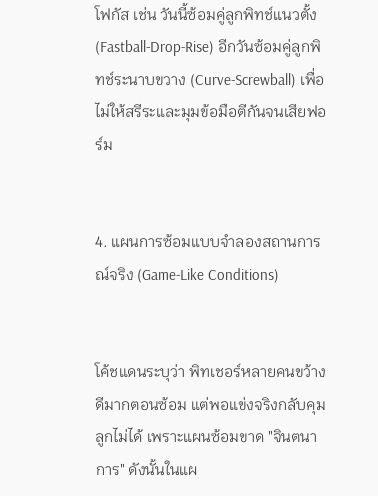โฟกัส เช่น วันนี้ซ้อมคู่ลูกพิทช์แนวตั้ง (Fastball-Drop-Rise) อีกวันซ้อมคู่ลูกพิทช์ระนาบขวาง (Curve-Screwball) เพื่อไม่ให้สรีระและมุมข้อมือตีกันจนเสียฟอร์ม


4. แผนการซ้อมแบบจำลองสถานการณ์จริง (Game-Like Conditions)


โค้ชแดนระบุว่า พิทเชอร์หลายคนขว้างดีมากตอนซ้อม แต่พอแข่งจริงกลับคุมลูกไม่ได้ เพราะแผนซ้อมขาด "จินตนาการ" ดังนั้นในแผ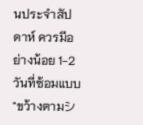นประจำสัปดาห์ ควรมีอย่างน้อย 1-2 วันที่ซ้อมแบบ "ขว้างตามシ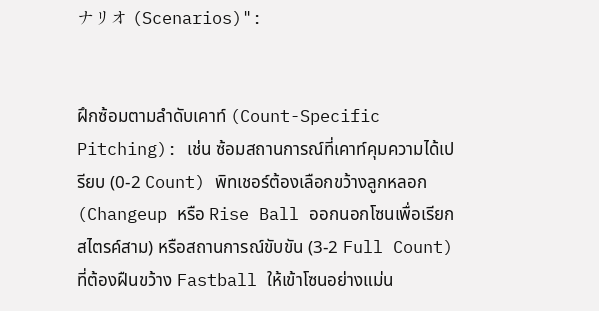ナリオ (Scenarios)":


ฝึกซ้อมตามลําดับเคาท์ (Count-Specific Pitching): เช่น ซ้อมสถานการณ์ที่เคาท์คุมความได้เปรียบ (0-2 Count) พิทเชอร์ต้องเลือกขว้างลูกหลอก (Changeup หรือ Rise Ball ออกนอกโซนเพื่อเรียกสไตรค์สาม) หรือสถานการณ์ขับขัน (3-2 Full Count) ที่ต้องฝืนขว้าง Fastball ให้เข้าโซนอย่างแม่น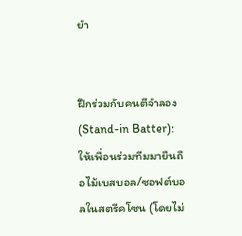ยำ


ฝึกร่วมกับคนตีจำลอง (Stand-in Batter): ให้เพื่อนร่วมทีมมายืนถือไม้เบสบอล/ซอฟต์บอลในสตรีคโซน (โดยไม่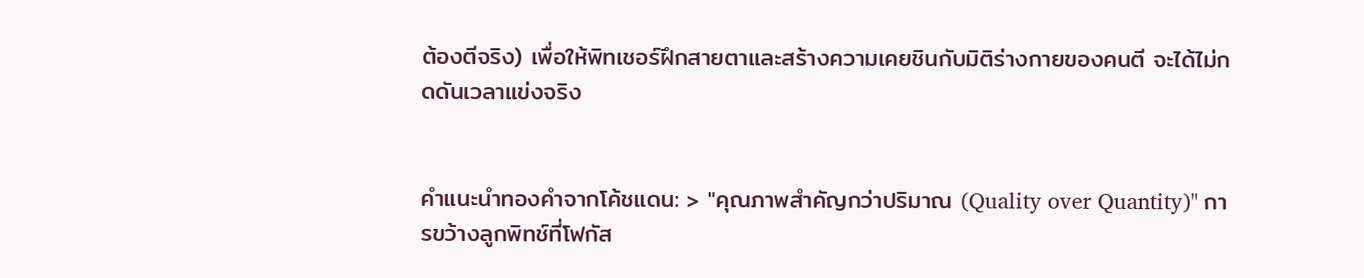ต้องตีจริง) เพื่อให้พิทเชอร์ฝึกสายตาและสร้างความเคยชินกับมิติร่างกายของคนตี จะได้ไม่กดดันเวลาแข่งจริง


คำแนะนำทองคำจากโค้ชแดน: > "คุณภาพสำคัญกว่าปริมาณ (Quality over Quantity)" การขว้างลูกพิทช์ที่โฟกัส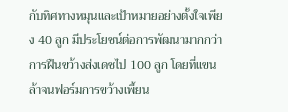กับทิศทางหมุนและเป้าหมายอย่างตั้งใจเพียง 40 ลูก มีประโยชน์ต่อการพัฒนามากกว่าการฝืนขว้างส่งเดชไป 100 ลูก โดยที่แขนล้าจนฟอร์มการขว้างเพี้ยน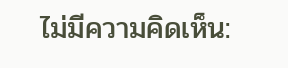ไม่มีความคิดเห็น: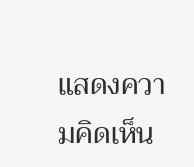แสดงความคิดเห็น